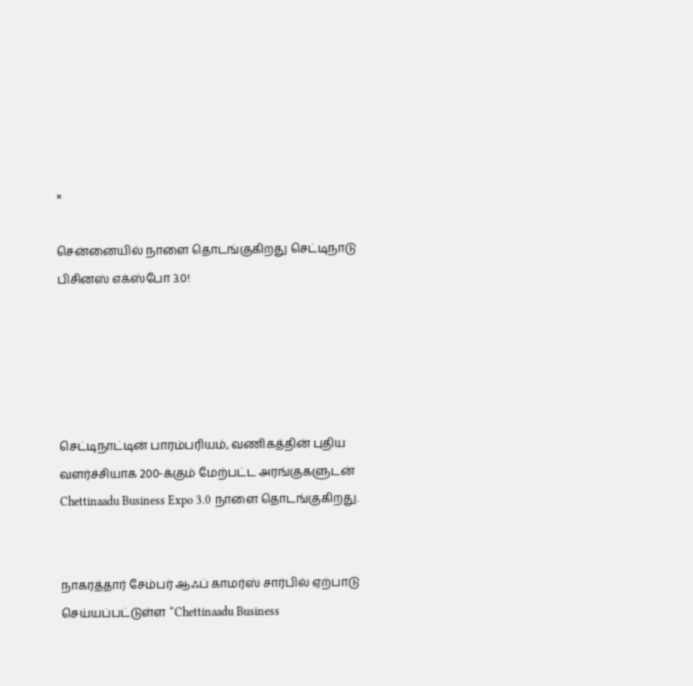×

சென்னையில் நாளை தொடங்குகிறது செட்டிநாடு பிசினஸ் எக்ஸ்போ 3.0!





செட்டிநாட்டின் பாரம்பரியம், வணிகத்தின் புதிய வளர்ச்சியாக 200-க்கும் மேற்பட்ட அரங்குகளுடன் Chettinaadu Business Expo 3.0 நாளை தொடங்குகிறது.


நாகரத்தார் சேம்பர் ஆஃப் காமர்ஸ் சார்பில் ஏற்பாடு செய்யப்பட்டுள்ள “Chettinaadu Business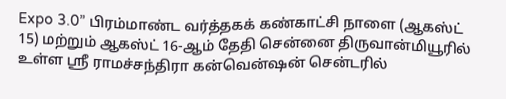Expo 3.0” பிரம்மாண்ட வர்த்தகக் கண்காட்சி நாளை (ஆகஸ்ட் 15) மற்றும் ஆகஸ்ட் 16-ஆம் தேதி சென்னை திருவான்மியூரில் உள்ள ஸ்ரீ ராமச்சந்திரா கன்வென்ஷன் சென்டரில்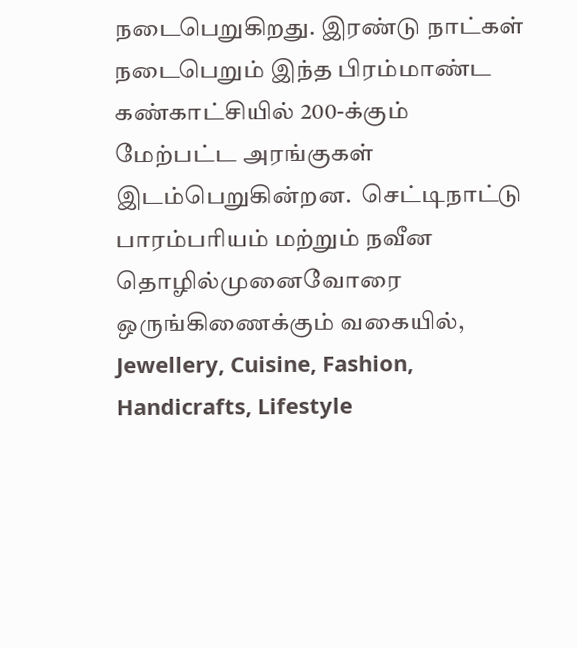நடைபெறுகிறது. இரண்டு நாட்கள் நடைபெறும் இந்த பிரம்மாண்ட கண்காட்சியில் 200-க்கும் மேற்பட்ட அரங்குகள் இடம்பெறுகின்றன.  செட்டிநாட்டு பாரம்பரியம் மற்றும் நவீன தொழில்முனைவோரை ஒருங்கிணைக்கும் வகையில், Jewellery, Cuisine, Fashion, Handicrafts, Lifestyle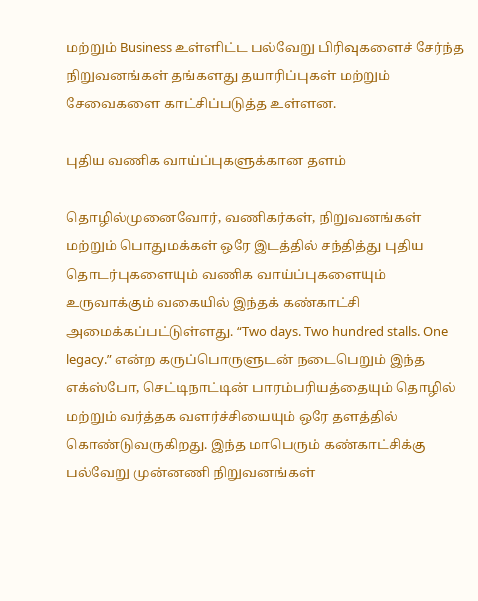மற்றும் Business உள்ளிட்ட பல்வேறு பிரிவுகளைச் சேர்ந்த நிறுவனங்கள் தங்களது தயாரிப்புகள் மற்றும் சேவைகளை காட்சிப்படுத்த உள்ளன.

புதிய வணிக வாய்ப்புகளுக்கான தளம்

தொழில்முனைவோர், வணிகர்கள், நிறுவனங்கள் மற்றும் பொதுமக்கள் ஒரே இடத்தில் சந்தித்து புதிய தொடர்புகளையும் வணிக வாய்ப்புகளையும் உருவாக்கும் வகையில் இந்தக் கண்காட்சி அமைக்கப்பட்டுள்ளது. “Two days. Two hundred stalls. One legacy.” என்ற கருப்பொருளுடன் நடைபெறும் இந்த எக்ஸ்போ, செட்டிநாட்டின் பாரம்பரியத்தையும் தொழில் மற்றும் வர்த்தக வளர்ச்சியையும் ஒரே தளத்தில் கொண்டுவருகிறது. இந்த மாபெரும் கண்காட்சிக்கு பல்வேறு முன்னணி நிறுவனங்கள்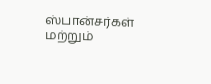ஸ்பான்சர்கள் மற்றும்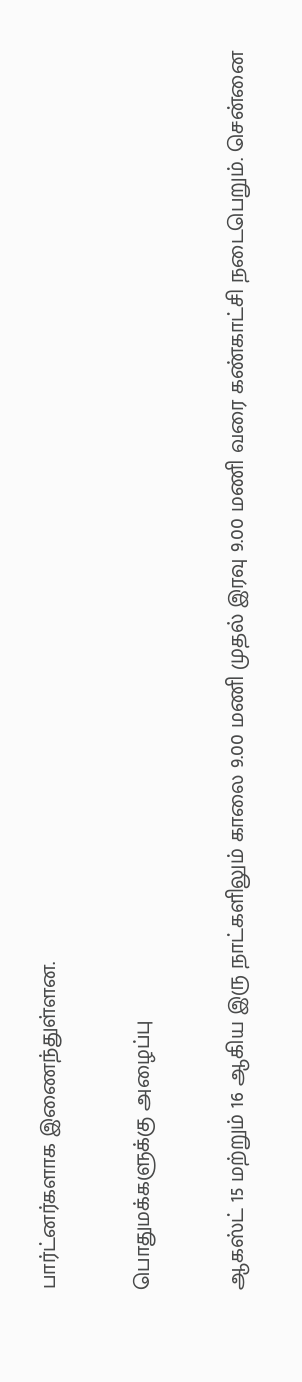பார்ட்னர்களாக இணைந்துள்ளன.

பொதுமக்களுக்கு அழைப்பு

ஆகஸ்ட் 15 மற்றும் 16 ஆகிய இரு நாட்களிலும் காலை 9.00 மணி முதல் இரவு 9.00 மணி வரை கண்காட்சி நடைபெறும். சென்னை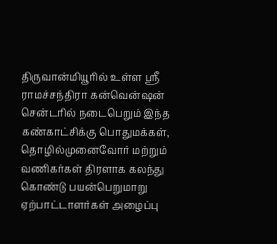திருவான்மியூரில் உள்ள ஸ்ரீ ராமச்சந்திரா கன்வென்ஷன் சென்டரில் நடைபெறும் இந்த கண்காட்சிக்கு பொதுமக்கள், தொழில்முனைவோர் மற்றும் வணிகர்கள் திரளாக கலந்து கொண்டு பயன்பெறுமாறு ஏற்பாட்டாளர்கள் அழைப்பு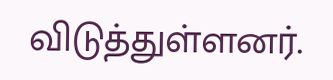விடுத்துள்ளனர்.